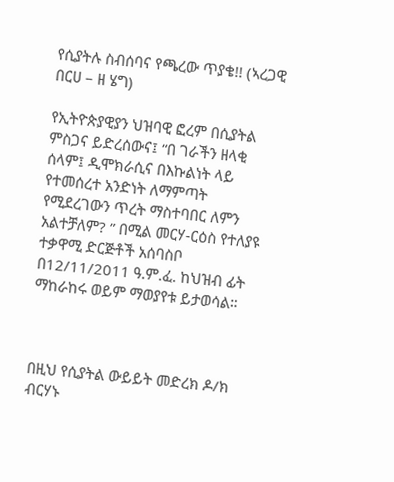የሲያትሉ ስብሰባና የጫረው ጥያቄ!! (ኣረጋዊ በርሀ – ዘ ሄግ)

የኢትዮጵያዊያን ህዝባዊ ፎረም በሲያትል ምስጋና ይድረሰውና፤ “በ ገራችን ዘላቂ ሰላም፤ ዲሞክራሲና በእኩልነት ላይ የተመሰረተ አንድነት ለማምጣት የሚደረገውን ጥረት ማስተባበር ለምን አልተቻለም? ” በሚል መርሃ-ርዕስ የተለያዩ ተቃዋሚ ድርጅቶች አሰባስቦ በ12/11/2011 ዓ.ም.ፈ. ከህዝብ ፊት ማከራከሩ ወይም ማወያየቱ ይታወሳል።



በዚህ የሲያትል ውይይት መድረክ ዶ/ክ ብርሃኑ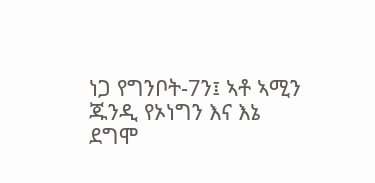ነጋ የግንቦት-7ን፤ ኣቶ ኣሚን ጁንዲ የኦነግን እና እኔ ደግሞ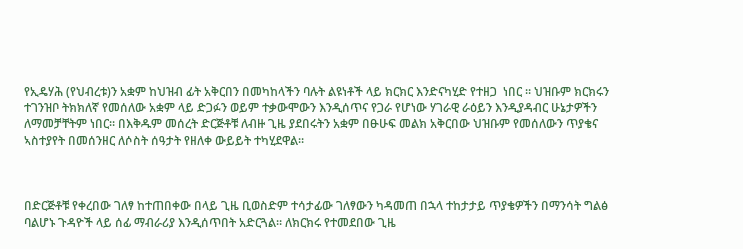የኢዴሃሕ (የህብረቱ)ን አቋም ከህዝብ ፊት አቅርበን በመካከላችን ባሉት ልዩነቶች ላይ ክርክር እንድናካሂድ የተዘጋ  ነበር ። ህዝቡም ክርክሩን ተገንዝቦ ትክክለኛ የመሰለው አቋም ላይ ድጋፉን ወይም ተቃውሞውን እንዲሰጥና የጋራ የሆነው ሃገራዊ ራዕይን እንዲያዳብር ሁኔታዎችን ለማመቻቸትም ነበር። በእቅዱም መሰረት ድርጅቶቹ ለብዙ ጊዜ ያደበሩትን አቋም በፁሁፍ መልክ አቅርበው ህዝቡም የመሰለውን ጥያቄና ኣስተያየት በመሰንዘር ለሶስት ሰዓታት የዘለቀ ውይይት ተካሂደዋል።



በድርጅቶቹ የቀረበው ገለፃ ከተጠበቀው በላይ ጊዜ ቢወስድም ተሳታፊው ገለፃውን ካዳመጠ በኋላ ተከታታይ ጥያቄዎችን በማንሳት ግልፅ ባልሆኑ ጉዳዮች ላይ ሰፊ ማብራሪያ እንዲሰጥበት አድርጓል። ለክርክሩ የተመደበው ጊዜ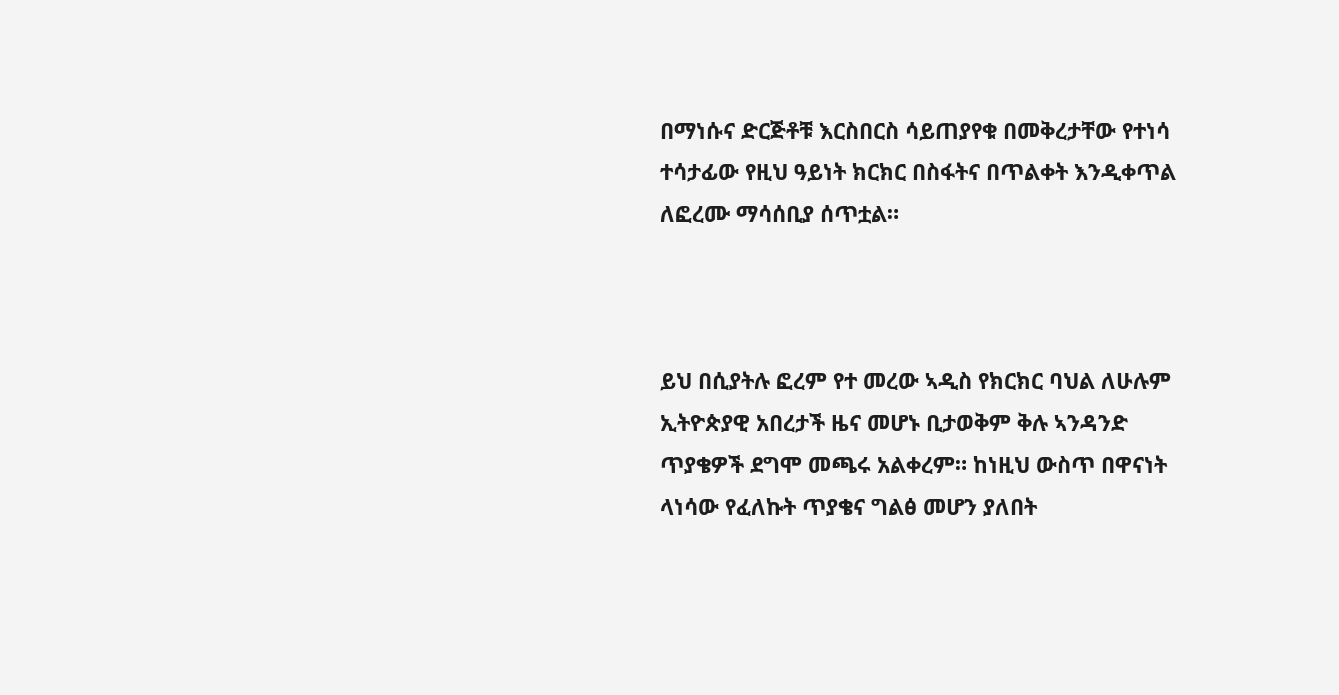በማነሱና ድርጅቶቹ እርስበርስ ሳይጠያየቁ በመቅረታቸው የተነሳ ተሳታፊው የዚህ ዓይነት ክርክር በስፋትና በጥልቀት እንዲቀጥል ለፎረሙ ማሳሰቢያ ሰጥቷል።



ይህ በሲያትሉ ፎረም የተ መረው ኣዲስ የክርክር ባህል ለሁሉም ኢትዮጵያዊ አበረታች ዜና መሆኑ ቢታወቅም ቅሉ ኣንዳንድ ጥያቄዎች ደግሞ መጫሩ አልቀረም። ከነዚህ ውስጥ በዋናነት ላነሳው የፈለኩት ጥያቄና ግልፅ መሆን ያለበት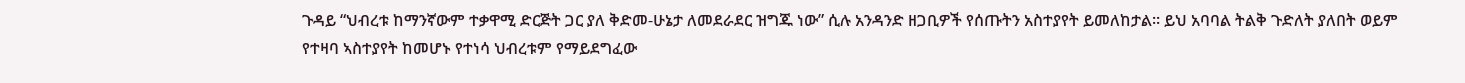ጉዳይ “ህብረቱ ከማንኛውም ተቃዋሚ ድርጅት ጋር ያለ ቅድመ-ሁኔታ ለመደራደር ዝግጁ ነው” ሲሉ አንዳንድ ዘጋቢዎች የሰጡትን አስተያየት ይመለከታል። ይህ አባባል ትልቅ ጉድለት ያለበት ወይም የተዛባ ኣስተያየት ከመሆኑ የተነሳ ህብረቱም የማይደግፈው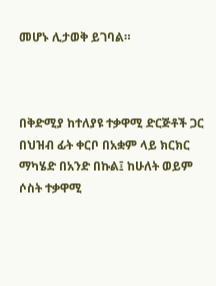መሆኑ ሊታወቅ ይገባል።



በቅድሚያ ከተለያዩ ተቃዋሚ ድርጅቶች ጋር በህዝብ ፊት ቀርቦ በአቋም ላይ ክርክር ማካሄድ በአንድ በኩል፤ ከሁለት ወይም ሶስት ተቃዋሚ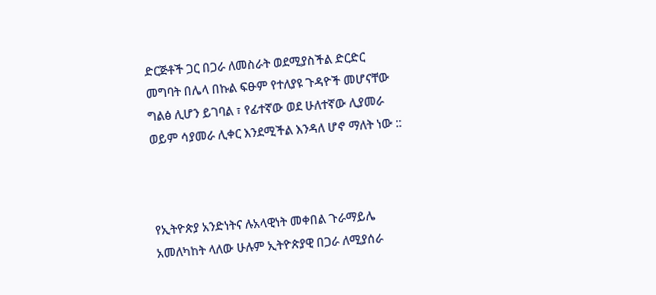ድርጅቶች ጋር በጋራ ለመስራት ወደሚያስችል ድርድር መግባት በሌላ በኩል ፍፁም የተለያዩ ጉዳዮች መሆናቸው ግልፅ ሊሆን ይገባል ፣ የፊተኛው ወደ ሁለተኛው ሊያመራ ወይም ሳያመራ ሊቀር እንደሚችል እንዳለ ሆኖ ማለት ነው ::



የኢትዮጵያ አንድነትና ሉአላዊነት መቀበል ጉራማይሌ አመለካከት ላለው ሁሉም ኢትዮጵያዊ በጋራ ለሚያሰራ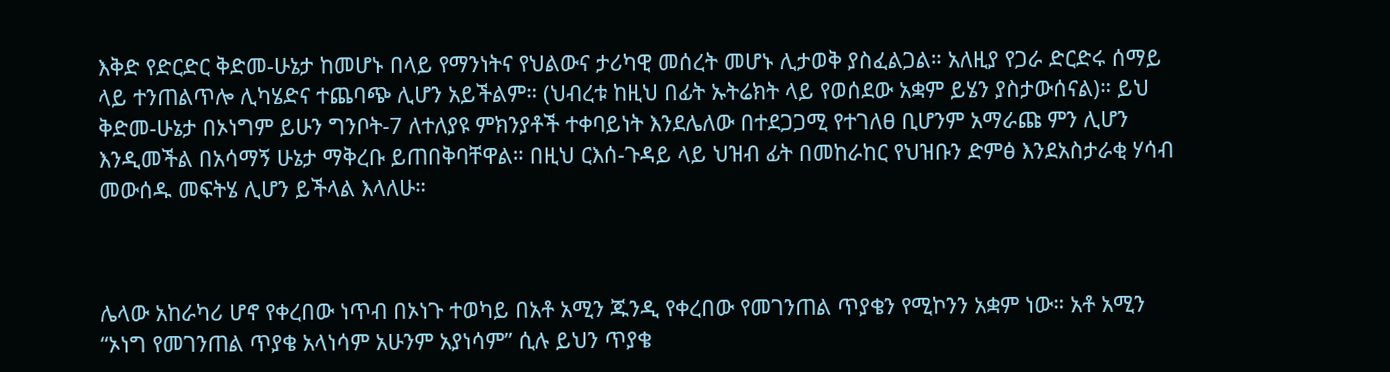እቅድ የድርድር ቅድመ-ሁኔታ ከመሆኑ በላይ የማንነትና የህልውና ታሪካዊ መሰረት መሆኑ ሊታወቅ ያስፈልጋል። አለዚያ የጋራ ድርድሩ ሰማይ ላይ ተንጠልጥሎ ሊካሄድና ተጨባጭ ሊሆን አይችልም። (ህብረቱ ከዚህ በፊት ኡትሬክት ላይ የወሰደው አቋም ይሄን ያስታውሰናል)። ይህ ቅድመ-ሁኔታ በኦነግም ይሁን ግንቦት-7 ለተለያዩ ምክንያቶች ተቀባይነት እንደሌለው በተደጋጋሚ የተገለፀ ቢሆንም አማራጩ ምን ሊሆን እንዲመችል በአሳማኝ ሁኔታ ማቅረቡ ይጠበቅባቸዋል። በዚህ ርእሰ-ጉዳይ ላይ ህዝብ ፊት በመከራከር የህዝቡን ድምፅ እንደአስታራቂ ሃሳብ መውሰዱ መፍትሄ ሊሆን ይችላል እላለሁ።



ሌላው አከራካሪ ሆኖ የቀረበው ነጥብ በኦነጉ ተወካይ በአቶ አሚን ጁንዲ የቀረበው የመገንጠል ጥያቄን የሚኮንን አቋም ነው። አቶ አሚን “ኦነግ የመገንጠል ጥያቄ አላነሳም አሁንም አያነሳም” ሲሉ ይህን ጥያቄ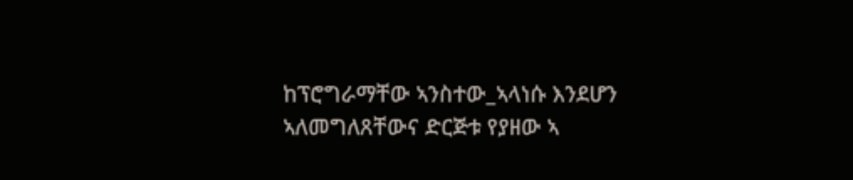ከፕሮግራማቸው ኣንስተው_ኣላነሱ እንደሆን ኣለመግለጸቸውና ድርጅቱ የያዘው ኣ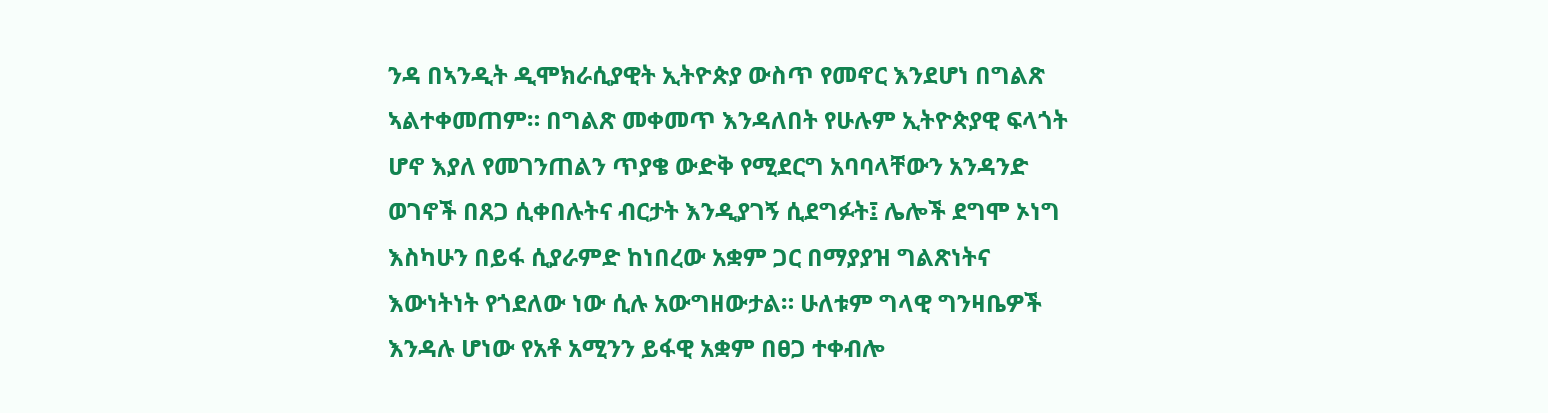ንዳ በኣንዲት ዲሞክራሲያዊት ኢትዮጵያ ውስጥ የመኖር እንደሆነ በግልጽ ኣልተቀመጠም። በግልጽ መቀመጥ እንዳለበት የሁሉም ኢትዮጵያዊ ፍላጎት ሆኖ እያለ የመገንጠልን ጥያቄ ውድቅ የሚደርግ አባባላቸውን አንዳንድ ወገኖች በጸጋ ሲቀበሉትና ብርታት እንዲያገኝ ሲደግፉት፤ ሌሎች ደግሞ ኦነግ እስካሁን በይፋ ሲያራምድ ከነበረው አቋም ጋር በማያያዝ ግልጽነትና እውነትነት የጎደለው ነው ሲሉ አውግዘውታል። ሁለቱም ግላዊ ግንዛቤዎች እንዳሉ ሆነው የአቶ አሚንን ይፋዊ አቋም በፀጋ ተቀብሎ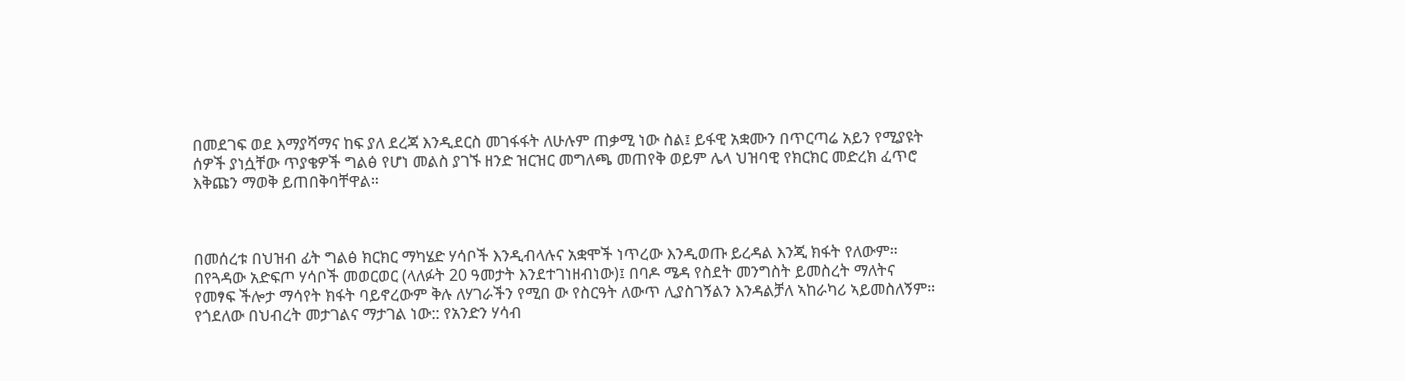በመደገፍ ወደ እማያሻማና ከፍ ያለ ደረጃ እንዲደርስ መገፋፋት ለሁሉም ጠቃሚ ነው ስል፤ ይፋዊ አቋሙን በጥርጣሬ አይን የሚያዩት ሰዎች ያነሷቸው ጥያቄዎች ግልፅ የሆነ መልስ ያገኙ ዘንድ ዝርዝር መግለጫ መጠየቅ ወይም ሌላ ህዝባዊ የክርክር መድረክ ፈጥሮ እቅጩን ማወቅ ይጠበቅባቸዋል።



በመሰረቱ በህዝብ ፊት ግልፅ ክርክር ማካሄድ ሃሳቦች እንዲብላሉና አቋሞች ነጥረው እንዲወጡ ይረዳል እንጂ ክፋት የለውም። በየጓዳው አድፍጦ ሃሳቦች መወርወር (ላለፉት 20 ዓመታት እንደተገነዘብነው)፤ በባዶ ሜዳ የስደት መንግስት ይመስረት ማለትና የመፃፍ ችሎታ ማሳየት ክፋት ባይኖረውም ቅሉ ለሃገራችን የሚበ ው የስርዓት ለውጥ ሊያስገኝልን እንዳልቻለ ኣከራካሪ ኣይመስለኝም። የጎደለው በህብረት መታገልና ማታገል ነው:: የአንድን ሃሳብ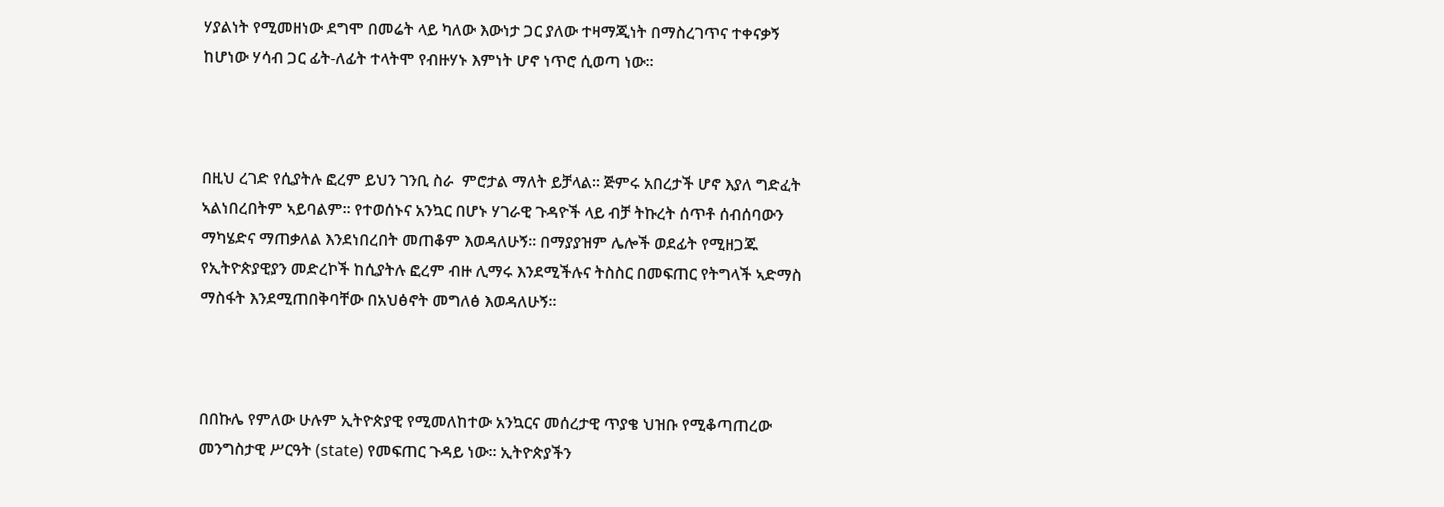ሃያልነት የሚመዘነው ደግሞ በመሬት ላይ ካለው እውነታ ጋር ያለው ተዛማጂነት በማስረገጥና ተቀናቃኝ ከሆነው ሃሳብ ጋር ፊት-ለፊት ተላትሞ የብዙሃኑ እምነት ሆኖ ነጥሮ ሲወጣ ነው።



በዚህ ረገድ የሲያትሉ ፎረም ይህን ገንቢ ስራ  ምሮታል ማለት ይቻላል። ጅምሩ አበረታች ሆኖ እያለ ግድፈት ኣልነበረበትም ኣይባልም። የተወሰኑና አንኳር በሆኑ ሃገራዊ ጉዳዮች ላይ ብቻ ትኩረት ሰጥቶ ሰብሰባውን ማካሄድና ማጠቃለል እንደነበረበት መጠቆም እወዳለሁኝ። በማያያዝም ሌሎች ወደፊት የሚዘጋጁ የኢትዮጵያዊያን መድረኮች ከሲያትሉ ፎረም ብዙ ሊማሩ እንደሚችሉና ትስስር በመፍጠር የትግላች ኣድማስ ማስፋት እንደሚጠበቅባቸው በአህፅኖት መግለፅ እወዳለሁኝ፡፡



በበኩሌ የምለው ሁሉም ኢትዮጵያዊ የሚመለከተው አንኳርና መሰረታዊ ጥያቄ ህዝቡ የሚቆጣጠረው መንግስታዊ ሥርዓት (state) የመፍጠር ጉዳይ ነው። ኢትዮጵያችን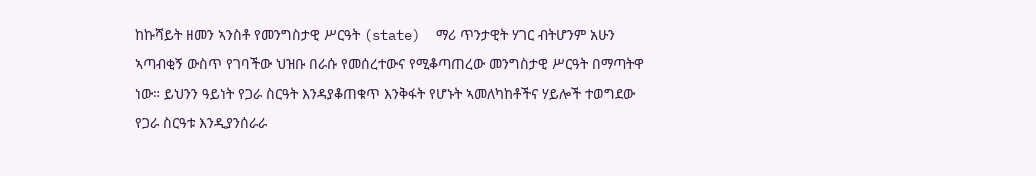ከኩሻይት ዘመን ኣንስቶ የመንግስታዊ ሥርዓት (state)  ማሪ ጥንታዊት ሃገር ብትሆንም አሁን ኣጣብቂኝ ውስጥ የገባችው ህዝቡ በራሱ የመሰረተውና የሚቆጣጠረው መንግስታዊ ሥርዓት በማጣትዋ ነው። ይህንን ዓይነት የጋራ ስርዓት እንዳያቆጠቁጥ እንቅፋት የሆኑት ኣመለካከቶችና ሃይሎች ተወግደው የጋራ ስርዓቱ እንዲያንሰራራ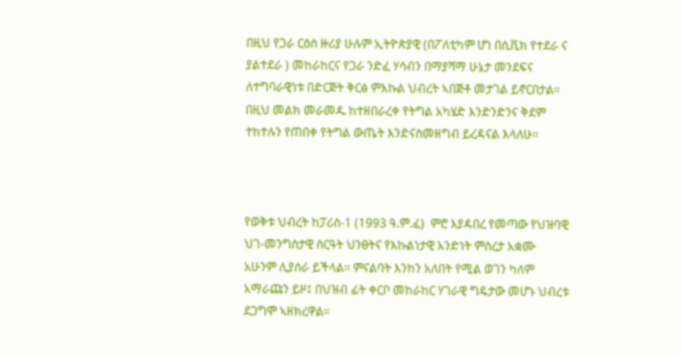በዚህ የጋራ ርዕስ ዙሪያ ሁሉም ኢትዮጵያዊ (በፖለቲካም ሆነ በሲቪክ የተደራ ና ያልተደራ ) መከራከርና የጋራ ንድፈ ሃሳብን በማያሻማ ሁኔታ መንደፍና ለተግባራዊነቱ በድርጅት ቅርፅ ምእኩል ህብረት ኣበጅቶ መታገል ይኖርበታል። በዚህ መልክ መራመዱ ከተዘበራረቀ የትግል አካሄድ እንድንድንና ቅደም ተከተሉን የጠበቀ የትግል ውጤት እንድናስመዘግብ ይረዳናል እላለሁ።



የወቅቱ ህብረት ከፓሪስ-1 (1993 ዓ.ም.ፈ)  ምሮ እያዳበረ የመጣው የህዝባዊ ህገ-መንግስታዊ ስርዓት ህንፀትና የእኩልነታዊ አንድነት ምስረታ አቋሙ አሁንም ሊያሰራ ይችላል። ምናልባት እንከን አለበት የሚል ወገን ካለም አማራጩን ይዞ፤ በህዝብ ፊት ቀርቦ መከራከር ሃገራዊ ግዴታው መሆኑ ህብረቱ ደጋግሞ ኣዘክረዋል።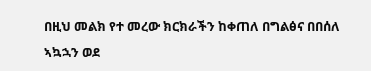በዚህ መልክ የተ መረው ክርክራችን ከቀጠለ በግልፅና በበሰለ ኣኳኋን ወደ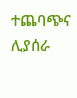ተጨባጭና ሊያሰራ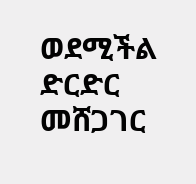ወደሚችል ድርድር መሸጋገር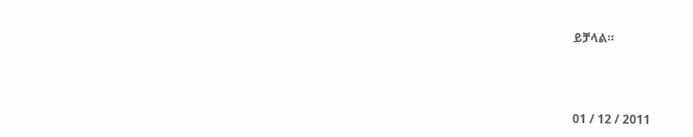ይቻላል።



01 / 12 / 2011